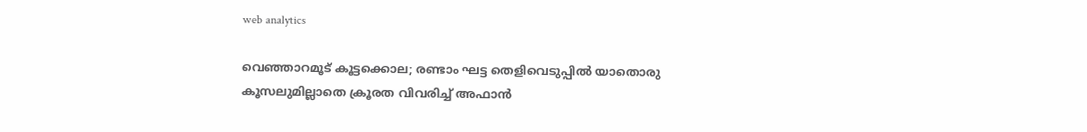web analytics

വെഞ്ഞാറമൂട് കൂട്ടക്കൊല; രണ്ടാം ഘട്ട തെളിവെടുപ്പിൽ യാതൊരു കൂസലുമില്ലാതെ ക്രൂരത വിവരിച്ച് അഫാൻ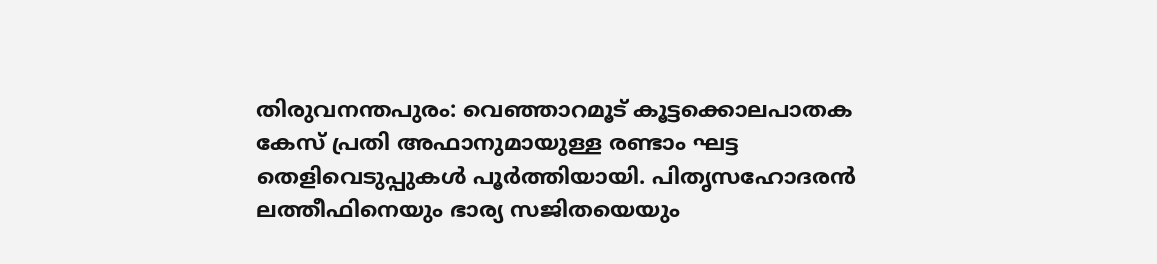തിരുവനന്തപുരം: വെഞ്ഞാറമൂട് കൂട്ടക്കൊലപാതക കേസ് പ്രതി അഫാനുമായുള്ള രണ്ടാം ഘട്ട തെളിവെടുപ്പുകൾ പൂർത്തിയായി. പിതൃസഹോദരൻ ലത്തീഫിനെയും ഭാര്യ സജിതയെയും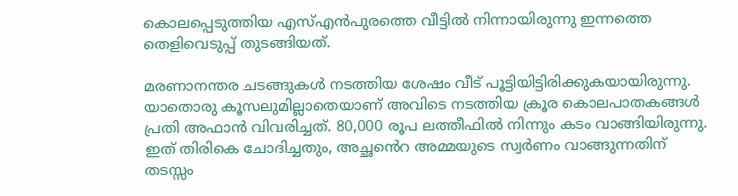കൊലപ്പെടുത്തിയ എസ്എൻപുരത്തെ വീട്ടിൽ നിന്നായിരുന്നു ഇന്നത്തെ തെളിവെടുപ്പ് തുടങ്ങിയത്.

മരണാനന്തര ചടങ്ങുകൾ നടത്തിയ ശേഷം വീട് പൂട്ടിയിട്ടിരിക്കുകയായിരുന്നു. യാതൊരു കൂസലുമില്ലാതെയാണ് അവിടെ നടത്തിയ ക്രൂര കൊലപാതകങ്ങൾ പ്രതി അഫാൻ വിവരിച്ചത്. 80,000 രൂപ ലത്തീഫിൽ നിന്നും കടം വാങ്ങിയിരുന്നു. ഇത് തിരികെ ചോദിച്ചതും, അച്ഛൻെറ അമ്മയുടെ സ്വർണം വാങ്ങുന്നതിന് തടസ്സം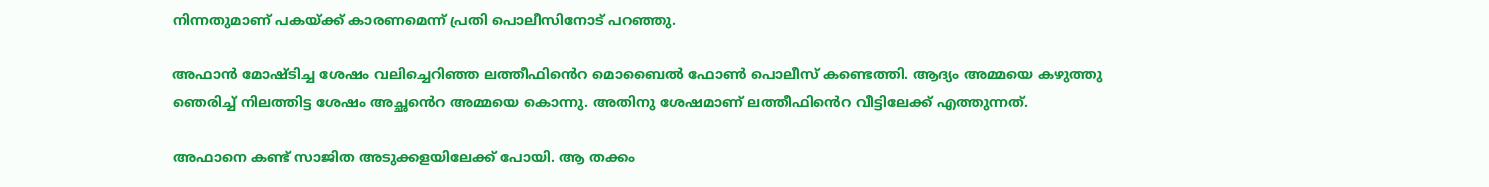നിന്നതുമാണ്‌ പകയ്ക്ക് കാരണമെന്ന് പ്രതി പൊലീസിനോട് പറഞ്ഞു.

അഫാൻ മോഷ്ടിച്ച ശേഷം വലിച്ചെറിഞ്ഞ ലത്തീഫിൻെറ മൊബൈൽ ഫോൺ പൊലീസ് കണ്ടെത്തി. ആദ്യം അമ്മയെ കഴുത്തു ഞെരിച്ച് നിലത്തിട്ട ശേഷം അച്ഛൻെറ അമ്മയെ കൊന്നു. അതിനു ശേഷമാണ് ലത്തീഫിൻെറ വീട്ടിലേക്ക് എത്തുന്നത്.

അഫാനെ കണ്ട് സാജിത അടുക്കളയിലേക്ക് പോയി. ആ തക്കം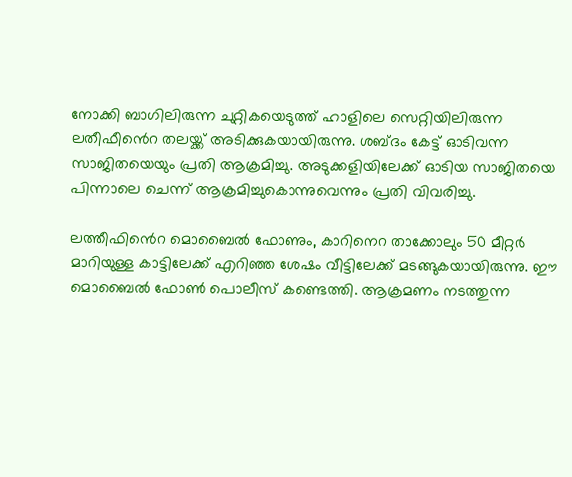നോക്കി ബാഗിലിരുന്ന ചുറ്റികയെടുത്ത് ഹാളിലെ സെറ്റിയിലിരുന്ന ലതീഫീൻെറ തലയ്ക്ക് അടിക്കുകയായിരുന്നു. ശബ്ദം കേട്ട് ഓടിവന്ന സാജിതയെയും പ്രതി ആക്രമിച്ചു. അടുക്കളിയിലേക്ക് ഓടിയ സാജിതയെ പിന്നാലെ ചെന്ന് ആക്രമിച്ചുകൊന്നുവെന്നും പ്രതി വിവരിച്ചു.

ലത്തീഫിൻെറ മൊബൈൽ ഫോണും, കാറിനെറ താക്കോലും 50 മീറ്റർ മാറിയുള്ള കാട്ടിലേക്ക് എറിഞ്ഞ ശേഷം വീട്ടിലേക്ക് മടങ്ങുകയായിരുന്നു. ഈ മൊബൈൽ ഫോൺ പൊലീസ് കണ്ടെത്തി. ആക്രമണം നടത്തുന്ന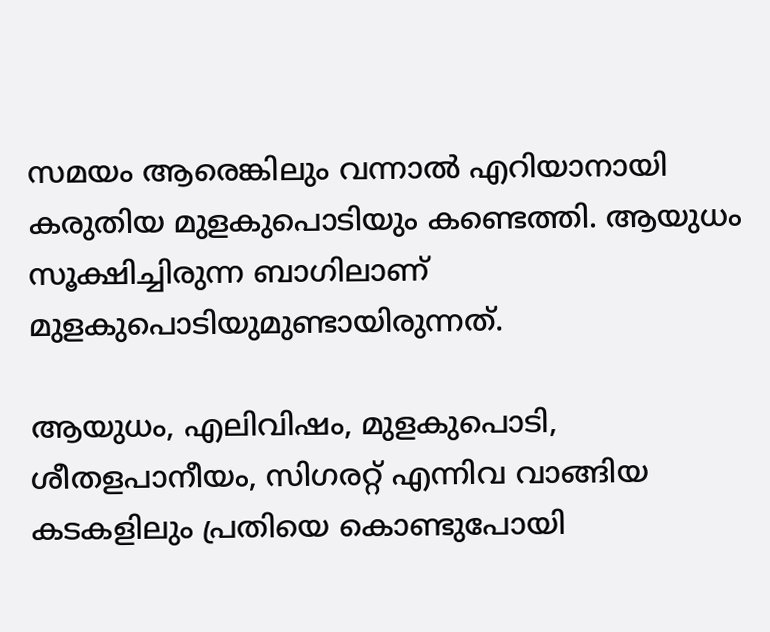സമയം ആരെങ്കിലും വന്നാൽ എറിയാനായി കരുതിയ മുളകുപൊടിയും കണ്ടെത്തി. ആയുധം സൂക്ഷിച്ചിരുന്ന ബാഗിലാണ് മുളകുപൊടിയുമുണ്ടായിരുന്നത്.

ആയുധം, എലിവിഷം, മുളകുപൊടി, ശീതളപാനീയം, സിഗരറ്റ് എന്നിവ വാങ്ങിയ കടകളിലും പ്രതിയെ കൊണ്ടുപോയി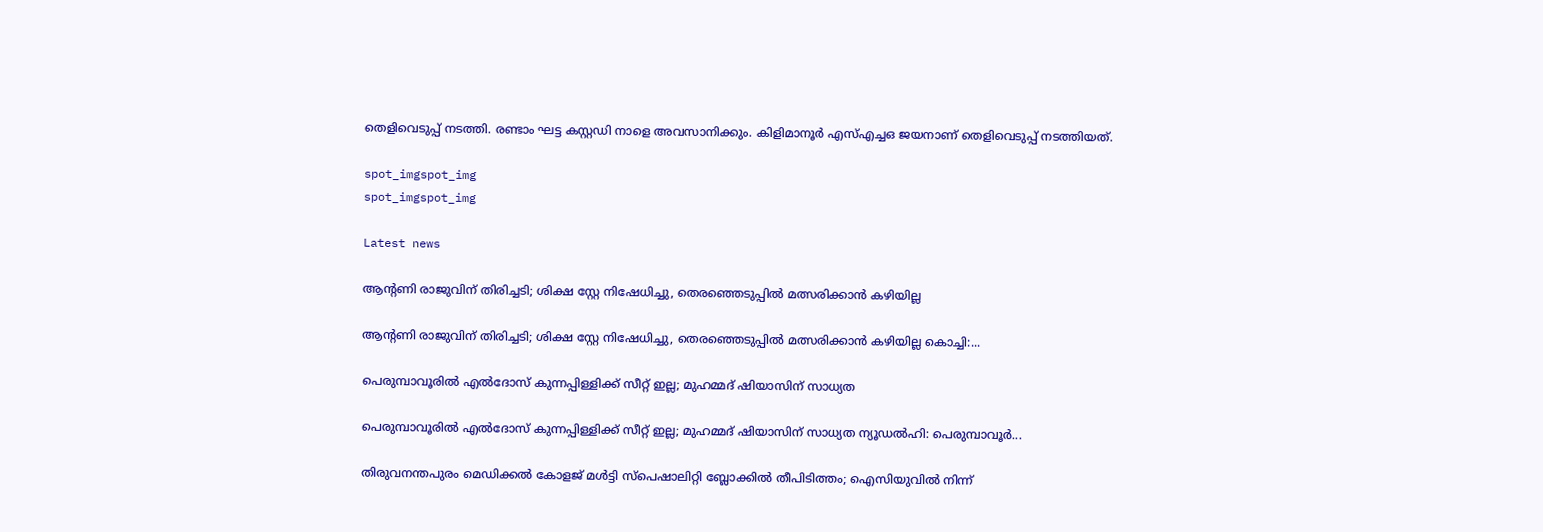തെളിവെടുപ്പ് നടത്തി. രണ്ടാം ഘട്ട കസ്റ്റഡി നാളെ അവസാനിക്കും. കിളിമാനൂർ എസ്എച്ചഒ ജയനാണ് തെളിവെടുപ്പ് നടത്തിയത്.

spot_imgspot_img
spot_imgspot_img

Latest news

ആന്റണി രാജുവിന് തിരിച്ചടി; ശിക്ഷ സ്റ്റേ നിഷേധിച്ചു, തെരഞ്ഞെടുപ്പിൽ മത്സരിക്കാൻ കഴിയില്ല

ആന്റണി രാജുവിന് തിരിച്ചടി; ശിക്ഷ സ്റ്റേ നിഷേധിച്ചു, തെരഞ്ഞെടുപ്പിൽ മത്സരിക്കാൻ കഴിയില്ല കൊച്ചി:...

പെരുമ്പാവൂരിൽ എൽദോസ് കുന്നപ്പിള്ളിക്ക് സീറ്റ് ഇല്ല; മുഹമ്മദ് ഷിയാസിന് സാധ്യത

പെരുമ്പാവൂരിൽ എൽദോസ് കുന്നപ്പിള്ളിക്ക് സീറ്റ് ഇല്ല; മുഹമ്മദ് ഷിയാസിന് സാധ്യത ന്യൂഡൽഹി: പെരുമ്പാവൂർ...

തിരുവനന്തപുരം മെഡിക്കൽ കോളജ് മൾട്ടി സ്പെഷാലിറ്റി ബ്ലോക്കിൽ തീപിടിത്തം; ഐസിയുവിൽ നിന്ന്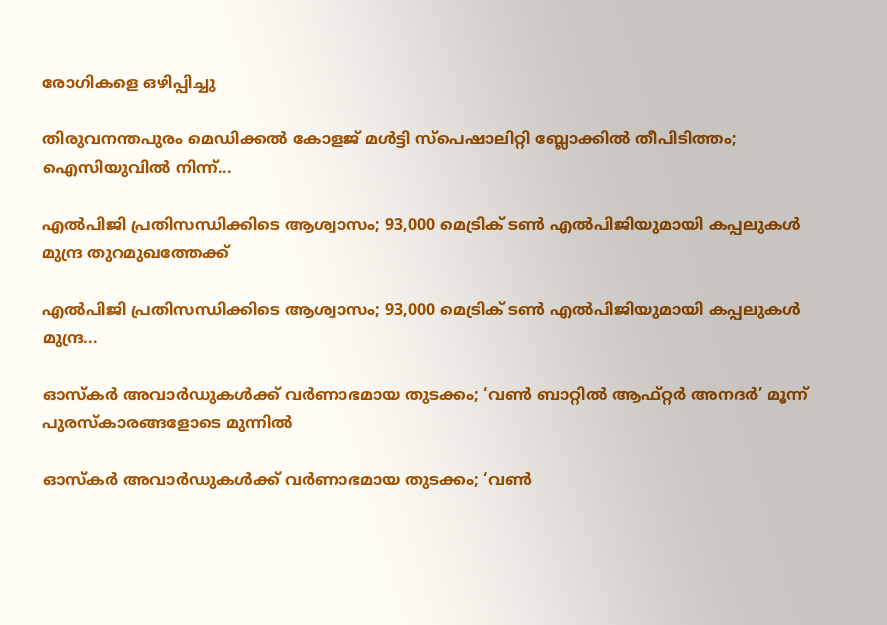രോഗികളെ ഒഴിപ്പിച്ചു

തിരുവനന്തപുരം മെഡിക്കൽ കോളജ് മൾട്ടി സ്പെഷാലിറ്റി ബ്ലോക്കിൽ തീപിടിത്തം; ഐസിയുവിൽ നിന്ന്...

എൽപിജി പ്രതിസന്ധിക്കിടെ ആശ്വാസം; 93,000 മെട്രിക് ടൺ എൽപിജിയുമായി കപ്പലുകൾ മുന്ദ്ര തുറമുഖത്തേക്ക്

എൽപിജി പ്രതിസന്ധിക്കിടെ ആശ്വാസം; 93,000 മെട്രിക് ടൺ എൽപിജിയുമായി കപ്പലുകൾ മുന്ദ്ര...

ഓസ്കർ അവാർഡുകൾക്ക് വർണാഭമായ തുടക്കം; ‘വൺ ബാറ്റിൽ ആഫ്റ്റർ അനദർ’ മൂന്ന് പുരസ്കാരങ്ങളോടെ മുന്നിൽ

ഓസ്കർ അവാർഡുകൾക്ക് വർണാഭമായ തുടക്കം; ‘വൺ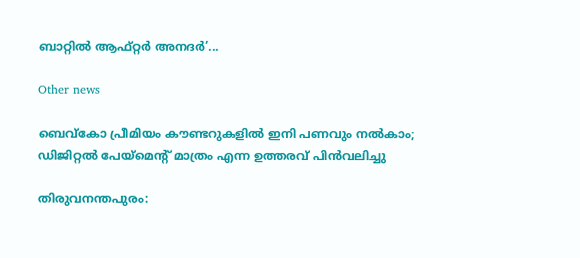ബാറ്റിൽ ആഫ്റ്റർ അനദർ’...

Other news

ബെവ്കോ പ്രീമിയം കൗണ്ടറുകളിൽ ഇനി പണവും നൽകാം; ഡിജിറ്റൽ പേയ്‌മെന്റ് മാത്രം എന്ന ഉത്തരവ് പിൻവലിച്ചു

തിരുവനന്തപുരം: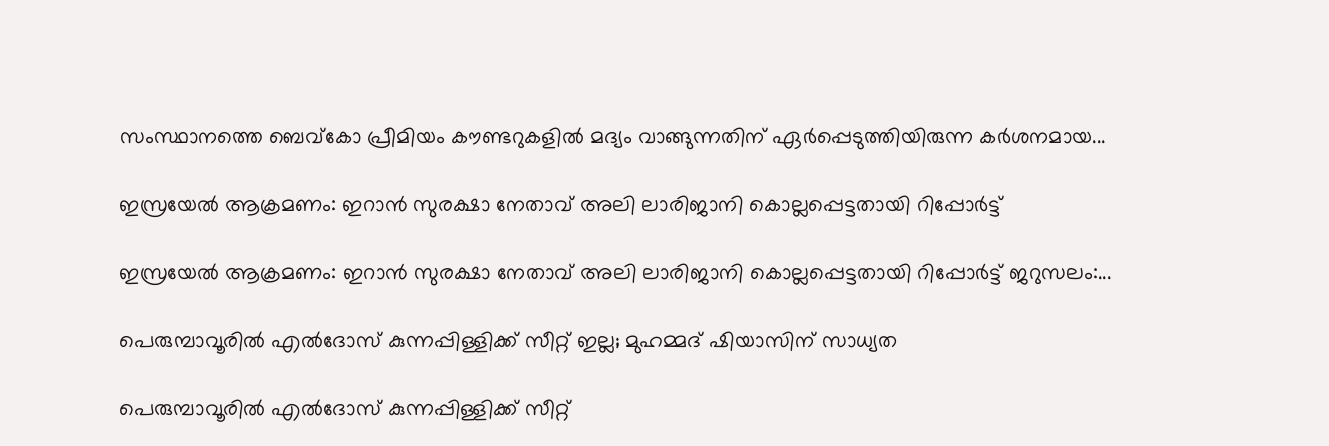സംസ്ഥാനത്തെ ബെവ്കോ പ്രീമിയം കൗണ്ടറുകളിൽ മദ്യം വാങ്ങുന്നതിന് ഏർപ്പെടുത്തിയിരുന്ന കർശനമായ...

ഇസ്രയേൽ ആക്രമണം: ഇറാൻ സുരക്ഷാ നേതാവ് അലി ലാരിജാനി കൊല്ലപ്പെട്ടതായി റിപ്പോർട്ട്

ഇസ്രയേൽ ആക്രമണം: ഇറാൻ സുരക്ഷാ നേതാവ് അലി ലാരിജാനി കൊല്ലപ്പെട്ടതായി റിപ്പോർട്ട് ജറുസലം:...

പെരുമ്പാവൂരിൽ എൽദോസ് കുന്നപ്പിള്ളിക്ക് സീറ്റ് ഇല്ല; മുഹമ്മദ് ഷിയാസിന് സാധ്യത

പെരുമ്പാവൂരിൽ എൽദോസ് കുന്നപ്പിള്ളിക്ക് സീറ്റ്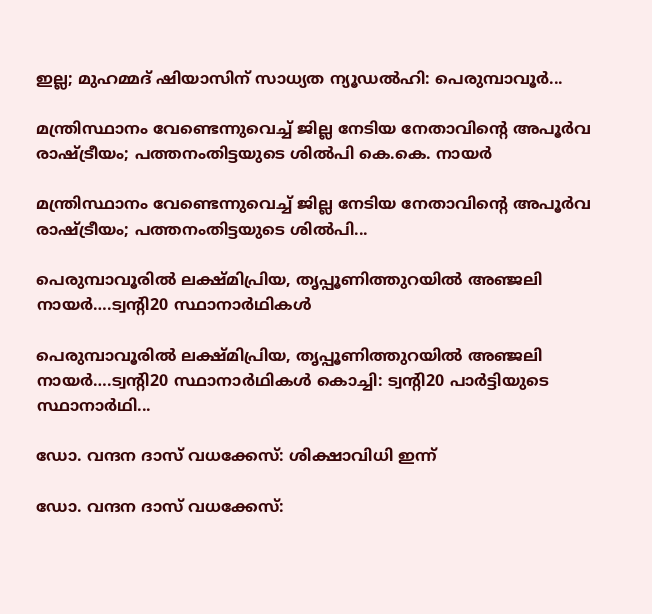ഇല്ല; മുഹമ്മദ് ഷിയാസിന് സാധ്യത ന്യൂഡൽഹി: പെരുമ്പാവൂർ...

മന്ത്രിസ്ഥാനം വേണ്ടെന്നുവെച്ച് ജില്ല നേടിയ നേതാവിന്റെ അപൂർവ രാഷ്ട്രീയം; പത്തനംതിട്ടയുടെ ശിൽപി കെ.കെ. നായർ

മന്ത്രിസ്ഥാനം വേണ്ടെന്നുവെച്ച് ജില്ല നേടിയ നേതാവിന്റെ അപൂർവ രാഷ്ട്രീയം; പത്തനംതിട്ടയുടെ ശിൽപി...

പെരുമ്പാവൂരിൽ ലക്ഷ്മിപ്രിയ, തൃപ്പൂണിത്തുറയിൽ അഞ്ജലി നായർ….ട്വന്റി20 സ്ഥാനാർഥികൾ

പെരുമ്പാവൂരിൽ ലക്ഷ്മിപ്രിയ, തൃപ്പൂണിത്തുറയിൽ അഞ്ജലി നായർ….ട്വന്റി20 സ്ഥാനാർഥികൾ കൊച്ചി: ട്വന്റി20 പാർട്ടിയുടെ സ്ഥാനാർഥി...

ഡോ. വന്ദന ദാസ് വധക്കേസ്: ശിക്ഷാവിധി ഇന്ന്

ഡോ. വന്ദന ദാസ് വധക്കേസ്: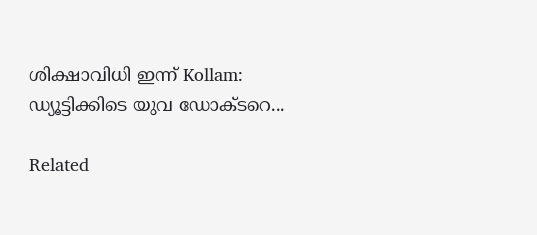ശിക്ഷാവിധി ഇന്ന് Kollam: ഡ്യൂട്ടിക്കിടെ യുവ ഡോക്ടറെ...

Related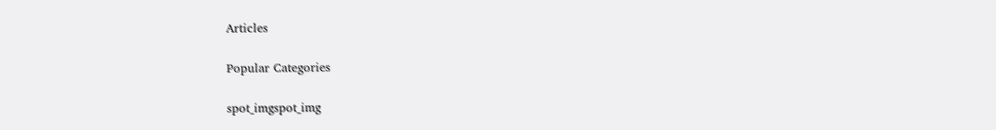Articles

Popular Categories

spot_imgspot_img